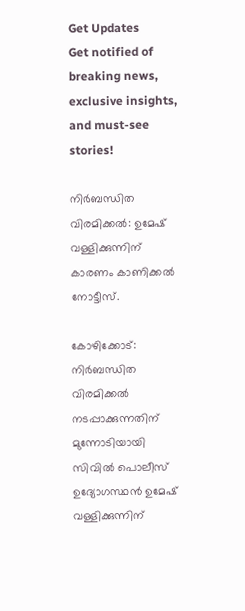Get Updates
Get notified of breaking news, exclusive insights, and must-see stories!

നിര്‍ബന്ധിത വിരമിക്കല്‍: ഉമേഷ് വള്ളിക്കുന്നിന് കാരണം കാണിക്കല്‍ നോട്ടീസ്.

കോഴിക്കോട്: നിര്‍ബന്ധിത വിരമിക്കല്‍ നടപ്പാക്കുന്നതിന് മുന്നോടിയായി സിവില്‍ പൊലീസ് ഉദ്യോഗസ്ഥന്‍ ഉമേഷ് വള്ളിക്കുന്നിന്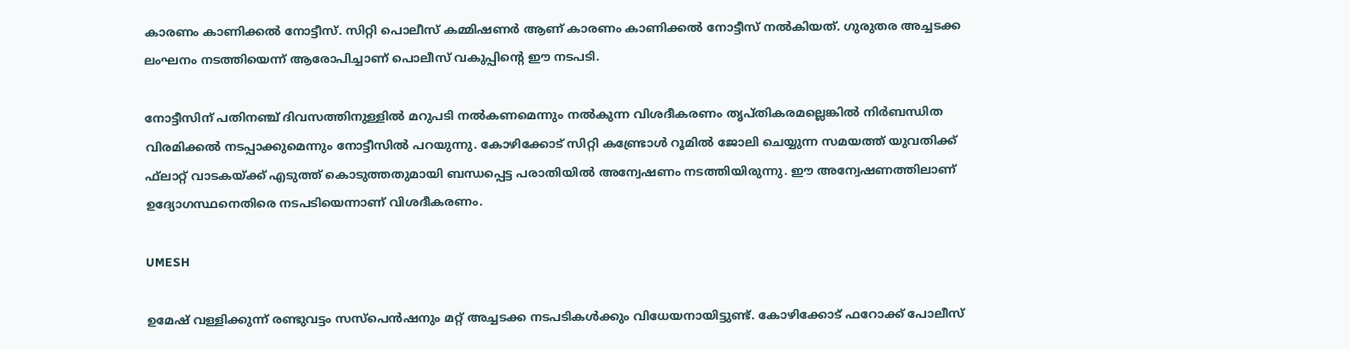കാരണം കാണിക്കല്‍ നോട്ടീസ്. സിറ്റി പൊലീസ് കമ്മിഷണര്‍ ആണ് കാരണം കാണിക്കല്‍ നോട്ടീസ് നല്‍കിയത്. ഗുരുതര അച്ചടക്ക ലംഘനം നടത്തിയെന്ന് ആരോപിച്ചാണ് പൊലീസ് വകുപ്പിന്റെ ഈ നടപടി.

നോട്ടീസിന് പതിനഞ്ച് ദിവസത്തിനുള്ളില്‍ മറുപടി നല്‍കണമെന്നും നല്‍കുന്ന വിശദീകരണം തൃപ്തികരമല്ലെങ്കില്‍ നിര്‍ബന്ധിത വിരമിക്കല്‍ നടപ്പാക്കുമെന്നും നോട്ടീസില്‍ പറയുന്നു. കോഴിക്കോട് സിറ്റി കണ്ട്രോള്‍ റൂമില്‍ ജോലി ചെയ്യുന്ന സമയത്ത് യുവതിക്ക് ഫ്‌ലാറ്റ് വാടകയ്ക്ക് എടുത്ത് കൊടുത്തതുമായി ബന്ധപ്പെട്ട പരാതിയില്‍ അന്വേഷണം നടത്തിയിരുന്നു. ഈ അന്വേഷണത്തിലാണ് ഉദ്യോഗസ്ഥനെതിരെ നടപടിയെന്നാണ് വിശദീകരണം.

UMESH

ഉമേഷ് വള്ളിക്കുന്ന് രണ്ടുവട്ടം സസ്‌പെന്‍ഷനും മറ്റ് അച്ചടക്ക നടപടികള്‍ക്കും വിധേയനായിട്ടുണ്ട്. കോഴിക്കോട് ഫറോക്ക് പോലീസ്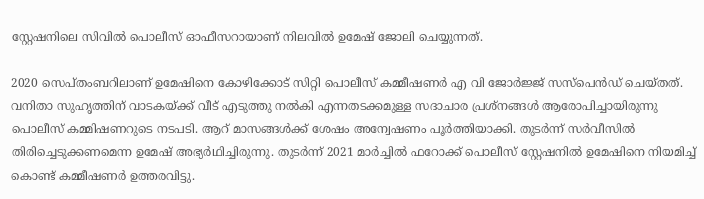സ്റ്റേഷനിലെ സിവില്‍ പൊലീസ് ഓഫീസറായാണ് നിലവില്‍ ഉമേഷ് ജോലി ചെയ്യുന്നത്.

2020 സെപ്തംബറിലാണ് ഉമേഷിനെ കോഴിക്കോട് സിറ്റി പൊലീസ് കമ്മീഷണര്‍ എ വി ജോര്‍ജ്ജ് സസ്‌പെന്‍ഡ് ചെയ്തത്. വനിതാ സുഹൃത്തിന് വാടകയ്ക്ക് വീട് എടുത്തു നല്‍കി എന്നതടക്കമുള്ള സദാചാര പ്രശ്‌നങ്ങള്‍ ആരോപിച്ചായിരുന്നു പൊലീസ് കമ്മിഷണറുടെ നടപടി. ആറ് മാസങ്ങള്‍ക്ക് ശേഷം അന്വേഷണം പൂര്‍ത്തിയാക്കി. തുടര്‍ന്ന് സര്‍വീസില്‍ തിരിച്ചെടുക്കണമെന്ന ഉമേഷ് അഭ്യര്‍ഥിച്ചിരുന്നു. തുടര്‍ന്ന് 2021 മാര്‍ച്ചില്‍ ഫറോക്ക് പൊലീസ് സ്റ്റേഷനില്‍ ഉമേഷിനെ നിയമിച്ച് കൊണ്ട് കമ്മീഷണര്‍ ഉത്തരവിട്ടു.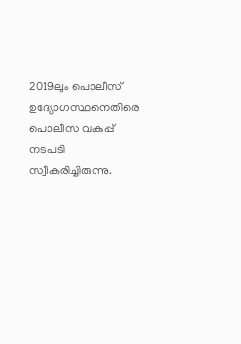2019ലും പൊലീസ് ഉദ്യോഗസ്ഥനെതിരെ പൊലീസ വകുപ്പ് നടപടി സ്വീകരിച്ചിരുന്നു.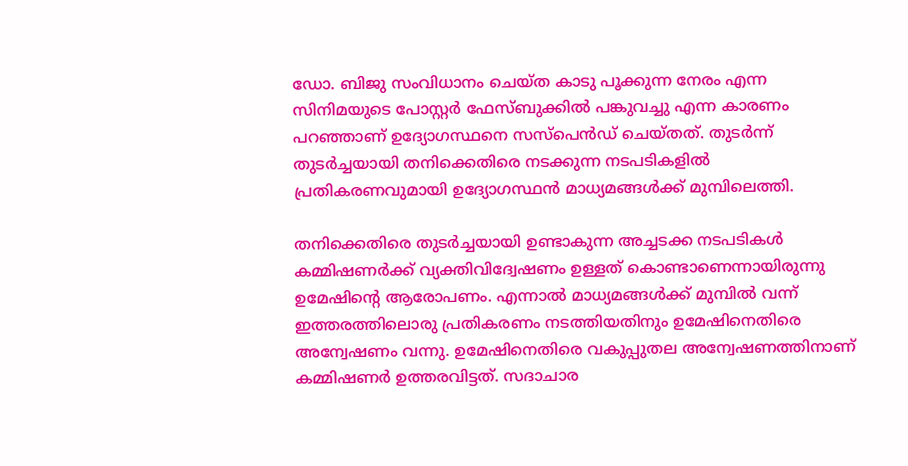ഡോ. ബിജു സംവിധാനം ചെയ്ത കാടു പൂക്കുന്ന നേരം എന്ന സിനിമയുടെ പോസ്റ്റര്‍ ഫേസ്ബുക്കില്‍ പങ്കുവച്ചു എന്ന കാരണം പറഞ്ഞാണ് ഉദ്യോഗസ്ഥനെ സസ്‌പെന്‍ഡ് ചെയ്തത്. തുടര്‍ന്ന് തുടര്‍ച്ചയായി തനിക്കെതിരെ നടക്കുന്ന നടപടികളില്‍ പ്രതികരണവുമായി ഉദ്യോഗസ്ഥന്‍ മാധ്യമങ്ങള്‍ക്ക് മുമ്പിലെത്തി.

തനിക്കെതിരെ തുടര്‍ച്ചയായി ഉണ്ടാകുന്ന അച്ചടക്ക നടപടികള്‍ കമ്മിഷണര്‍ക്ക് വ്യക്തിവിദ്വേഷണം ഉള്ളത് കൊണ്ടാണെന്നായിരുന്നു ഉമേഷിന്റെ ആരോപണം. എന്നാല്‍ മാധ്യമങ്ങള്‍ക്ക് മുമ്പില്‍ വന്ന് ഇത്തരത്തിലൊരു പ്രതികരണം നടത്തിയതിനും ഉമേഷിനെതിരെ അന്വേഷണം വന്നു. ഉമേഷിനെതിരെ വകുപ്പുതല അന്വേഷണത്തിനാണ് കമ്മിഷണര്‍ ഉത്തരവിട്ടത്. സദാചാര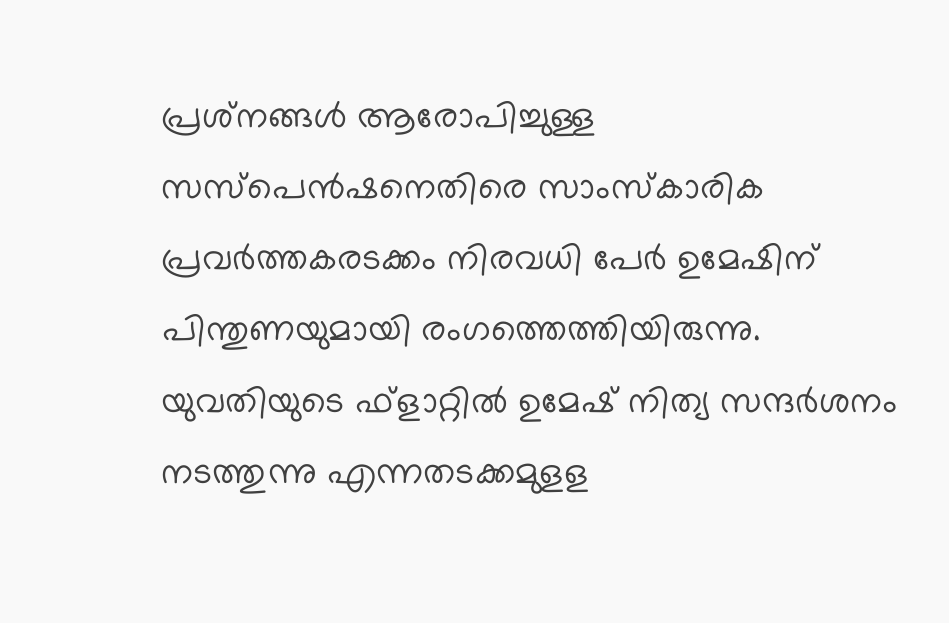പ്രശ്‌നങ്ങള്‍ ആരോപിച്ചുള്ള സസ്‌പെന്‍ഷനെതിരെ സാംസ്‌കാരിക പ്രവര്‍ത്തകരടക്കം നിരവധി പേര്‍ ഉമേഷിന് പിന്തുണയുമായി രംഗത്തെത്തിയിരുന്നു. യുവതിയുടെ ഫ്‌ളാറ്റില്‍ ഉമേഷ് നിത്യ സന്ദര്‍ശനം നടത്തുന്നു എന്നതടക്കമുളള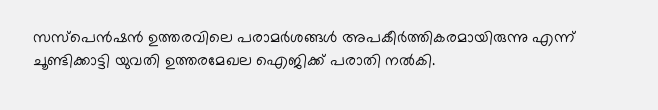സസ്‌പെന്‍ഷന്‍ ഉത്തരവിലെ പരാമര്‍ശങ്ങള്‍ അപകീര്‍ത്തികരമായിരുന്നു എന്ന് ചൂണ്ടിക്കാട്ടി യുവതി ഉത്തരമേഖല ഐജിക്ക് പരാതി നല്‍കി.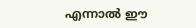എന്നാല്‍ ഈ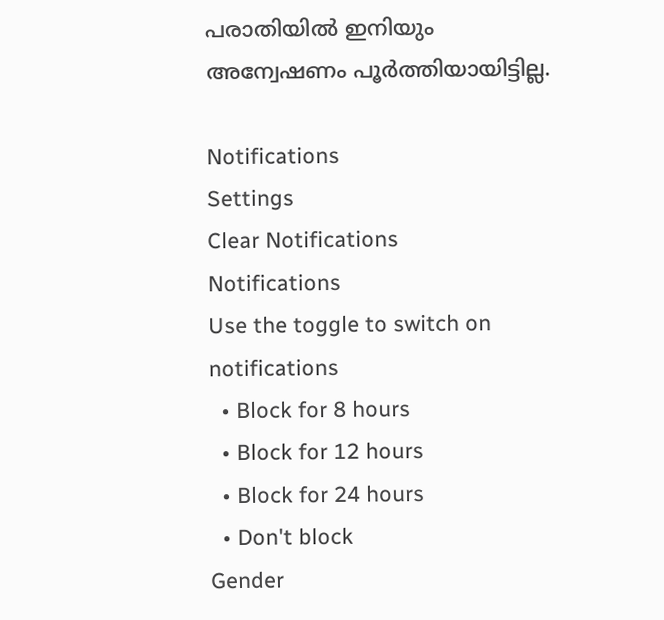പരാതിയില്‍ ഇനിയും അന്വേഷണം പൂര്‍ത്തിയായിട്ടില്ല.

Notifications
Settings
Clear Notifications
Notifications
Use the toggle to switch on notifications
  • Block for 8 hours
  • Block for 12 hours
  • Block for 24 hours
  • Don't block
Gender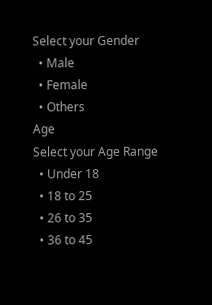Select your Gender
  • Male
  • Female
  • Others
Age
Select your Age Range
  • Under 18
  • 18 to 25
  • 26 to 35
  • 36 to 45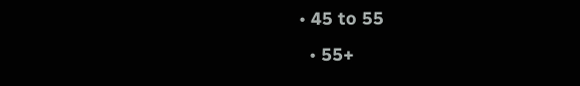• 45 to 55
  • 55+